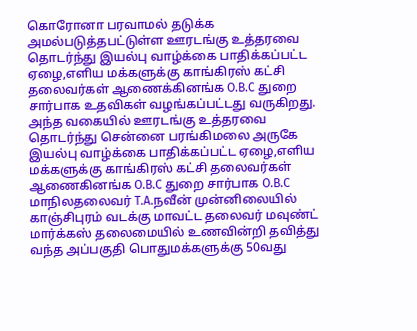கொரோனா பரவாமல் தடுக்க அமல்படுத்தபட்டுள்ள ஊரடங்கு உத்தரவை தொடர்ந்து இயல்பு வாழ்க்கை பாதிக்கப்பட்ட ஏழை,எளிய மக்களுக்கு காங்கிரஸ் கட்சி தலைவர்கள் ஆணைக்கினங்க O.B.C துறை சார்பாக உதவிகள் வழங்கப்பட்டது வருகிறது.
அந்த வகையில் ஊரடங்கு உத்தரவை தொடர்ந்து சென்னை பரங்கிமலை அருகே இயல்பு வாழ்க்கை பாதிக்கப்பட்ட ஏழை,எளிய மக்களுக்கு காங்கிரஸ் கட்சி தலைவர்கள் ஆணைகினங்க O.B.C துறை சார்பாக O.B.C மாநிலதலைவர் T.A.நவீன் முன்னிலையில் காஞ்சிபுரம் வடக்கு மாவட்ட தலைவர் மவுண்ட் மார்க்கஸ் தலைமையில் உணவின்றி தவித்து வந்த அப்பகுதி பொதுமக்களுக்கு 50வது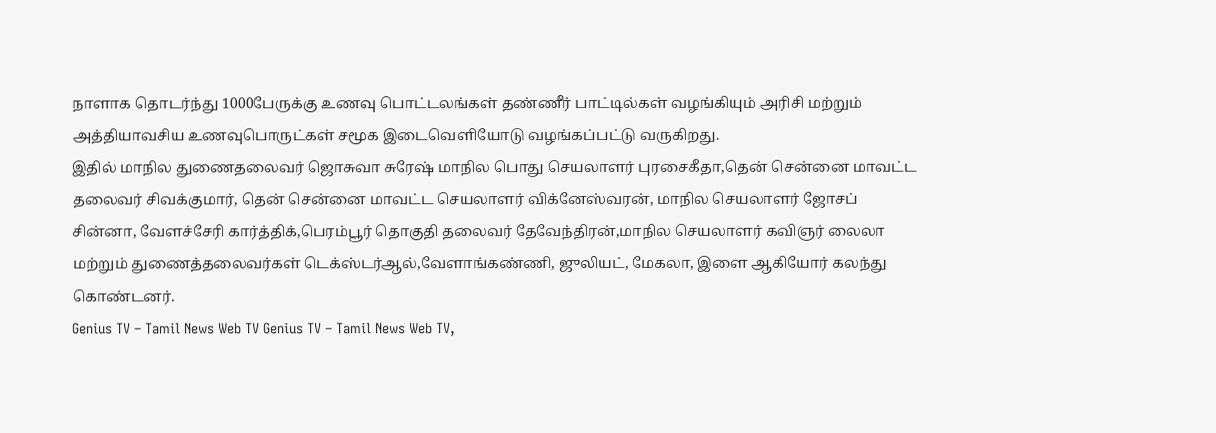நாளாக தொடர்ந்து 1000பேருக்கு உணவு பொட்டலங்கள் தண்ணீர் பாட்டில்கள் வழங்கியும் அரிசி மற்றும் அத்தியாவசிய உணவுபொருட்கள் சமூக இடைவெளியோடு வழங்கப்பட்டு வருகிறது.
இதில் மாநில துணைதலைவர் ஜொசுவா சுரேஷ் மாநில பொது செயலாளர் புரசைகீதா,தென் சென்னை மாவட்ட தலைவர் சிவக்குமார், தென் சென்னை மாவட்ட செயலாளர் விக்னேஸ்வரன், மாநில செயலாளர் ஜோசப் சின்னா, வேளச்சேரி கார்த்திக்,பெரம்பூர் தொகுதி தலைவர் தேவேந்திரன்,மாநில செயலாளர் கவிஞர் லைலா மற்றும் துணைத்தலைவர்கள் டெக்ஸ்டர்ஆல்,வேளாங்கண்ணி, ஜுலியட், மேகலா, இளை ஆகியோர் கலந்து கொண்டனர்.
Genius TV – Tamil News Web TV Genius TV – Tamil News Web TV,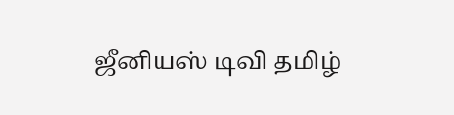ஜீனியஸ் டிவி தமிழ்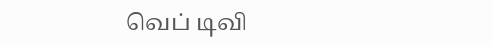வெப் டிவி